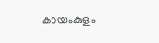കായംകുളം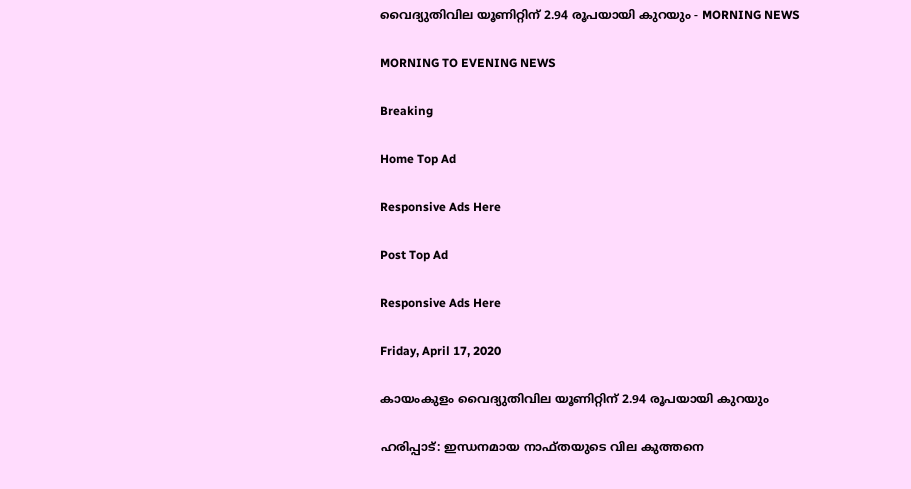വൈദ്യുതിവില യൂണിറ്റിന് 2.94 രൂപയായി കുറയും - MORNING NEWS

MORNING TO EVENING NEWS

Breaking

Home Top Ad

Responsive Ads Here

Post Top Ad

Responsive Ads Here

Friday, April 17, 2020

കായംകുളം വൈദ്യുതിവില യൂണിറ്റിന് 2.94 രൂപയായി കുറയും

ഹരിപ്പാട്: ഇന്ധനമായ നാഫ്തയുടെ വില കുത്തനെ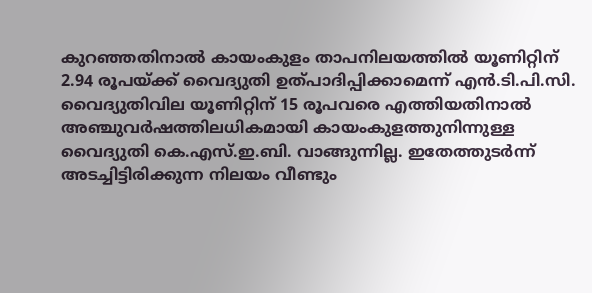കുറഞ്ഞതിനാൽ കായംകുളം താപനിലയത്തിൽ യൂണിറ്റിന് 2.94 രൂപയ്ക്ക് വൈദ്യുതി ഉത്പാദിപ്പിക്കാമെന്ന് എൻ.ടി.പി.സി. വൈദ്യുതിവില യൂണിറ്റിന് 15 രൂപവരെ എത്തിയതിനാൽ അഞ്ചുവർഷത്തിലധികമായി കായംകുളത്തുനിന്നുള്ള വൈദ്യുതി കെ.എസ്.ഇ.ബി. വാങ്ങുന്നില്ല. ഇതേത്തുടർന്ന് അടച്ചിട്ടിരിക്കുന്ന നിലയം വീണ്ടും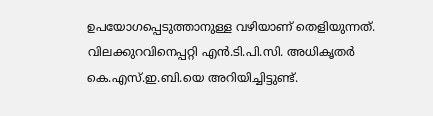ഉപയോഗപ്പെടുത്താനുള്ള വഴിയാണ് തെളിയുന്നത്. വിലക്കുറവിനെപ്പറ്റി എൻ.ടി.പി.സി. അധികൃതർ കെ.എസ്.ഇ.ബി.യെ അറിയിച്ചിട്ടുണ്ട്.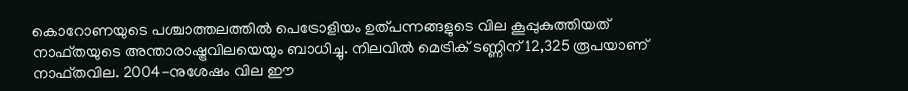കൊറോണയുടെ പശ്ചാത്തലത്തിൽ പെട്രോളിയം ഉത്പന്നങ്ങളുടെ വില കൂപ്പുകുത്തിയത് നാഫ്തയുടെ അന്താരാഷ്ട്രവിലയെയും ബാധിച്ചു. നിലവിൽ മെട്രിക് ടണ്ണിന് 12,325 രൂപയാണ് നാഫ്തവില. 2004-നുശേഷം വില ഈ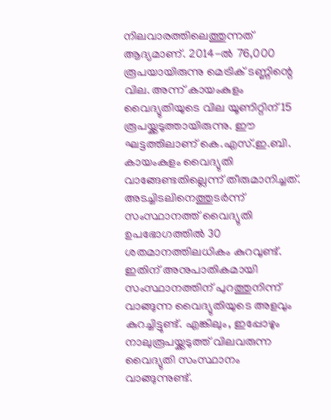നിലവാരത്തിലെത്തുന്നത് ആദ്യമാണ്. 2014-ൽ 76,000 രൂപയായിരുന്നു മെട്രിക് ടണ്ണിന്റെ വില. അന്ന് കായംകുളം വൈദ്യുതിയുടെ വില യൂണിറ്റിന് 15 രൂപയ്ക്കടുത്തായിരുന്നു. ഈ ഘട്ടത്തിലാണ് കെ.എസ്.ഇ.ബി. കായംകുളം വൈദ്യുതി വാങ്ങേണ്ടതില്ലെന്ന് തീരുമാനിച്ചത്. അടച്ചിടലിനെത്തുടർന്ന് സംസ്ഥാനത്ത് വൈദ്യുതി ഉപഭോഗത്തിൽ 30 ശതമാനത്തിലധികം കുറവുണ്ട്. ഇതിന് അനുപാതികമായി സംസ്ഥാനത്തിന് പുറത്തുനിന്ന് വാങ്ങുന്ന വൈദ്യുതിയുടെ അളവും കുറച്ചിട്ടുണ്ട്. എങ്കിലും, ഇപ്പോഴും നാലുരൂപയ്ക്കടുത്ത് വിലവരുന്ന വൈദ്യുതി സംസ്ഥാനം വാങ്ങുന്നുണ്ട്.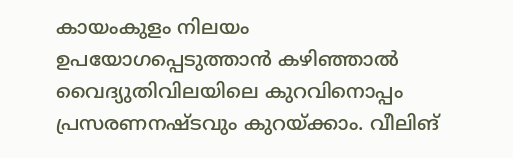കായംകുളം നിലയം ഉപയോഗപ്പെടുത്താൻ കഴിഞ്ഞാൽ വൈദ്യുതിവിലയിലെ കുറവിനൊപ്പം പ്രസരണനഷ്ടവും കുറയ്ക്കാം. വീലിങ്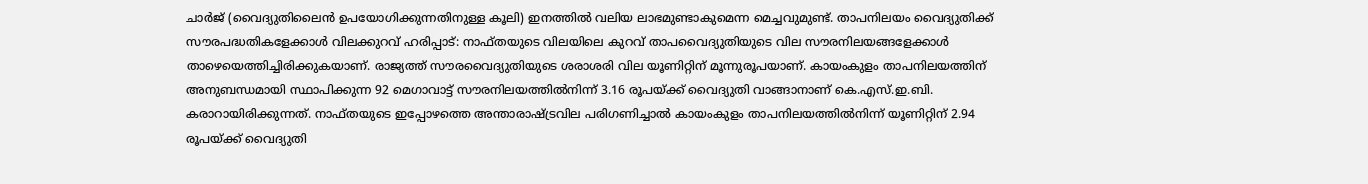ചാർജ് (വൈദ്യുതിലൈൻ ഉപയോഗിക്കുന്നതിനുള്ള കൂലി) ഇനത്തിൽ വലിയ ലാഭമുണ്ടാകുമെന്ന മെച്ചവുമുണ്ട്. താപനിലയം വൈദ്യുതിക്ക് സൗരപദ്ധതികളേക്കാൾ വിലക്കുറവ് ഹരിപ്പാട്: നാഫ്തയുടെ വിലയിലെ കുറവ് താപവൈദ്യുതിയുടെ വില സൗരനിലയങ്ങളേക്കാൾ താഴെയെത്തിച്ചിരിക്കുകയാണ്. രാജ്യത്ത് സൗരവൈദ്യുതിയുടെ ശരാശരി വില യൂണിറ്റിന് മൂന്നുരൂപയാണ്. കായംകുളം താപനിലയത്തിന് അനുബന്ധമായി സ്ഥാപിക്കുന്ന 92 മെഗാവാട്ട് സൗരനിലയത്തിൽനിന്ന് 3.16 രൂപയ്ക്ക് വൈദ്യുതി വാങ്ങാനാണ് കെ.എസ്.ഇ.ബി. കരാറായിരിക്കുന്നത്. നാഫ്തയുടെ ഇപ്പോഴത്തെ അന്താരാഷ്ട്രവില പരിഗണിച്ചാൽ കായംകുളം താപനിലയത്തിൽനിന്ന് യൂണിറ്റിന് 2.94 രൂപയ്ക്ക് വൈദ്യുതി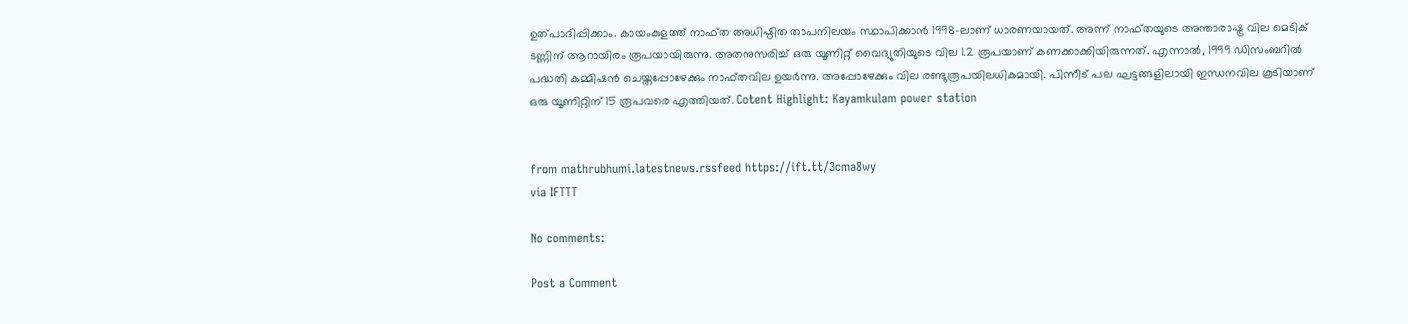ഉത്പാദിപ്പിക്കാം. കായംകുളത്ത് നാഫ്ത അധിഷ്ഠിത താപനിലയം സ്ഥാപിക്കാൻ 1998-ലാണ് ധാരണയായത്. അന്ന് നാഫ്തയുടെ അന്താരാഷ്ട്ര വില മെടിക് ടണ്ണിന് ആറായിരം രൂപയായിരുന്നു. അതനുസരിച്ച് ഒരു യൂണിറ്റ് വൈദ്യുതിയുടെ വില 1.2 രൂപയാണ് കണക്കാക്കിയിരുന്നത്. എന്നാൽ, 1999 ഡിസംബറിൽ പദ്ധതി കമ്മിഷൻ ചെയ്തപ്പോഴേക്കും നാഫ്തവില ഉയർന്നു. അപ്പോഴേക്കും വില രണ്ടുരൂപയിലധികമായി. പിന്നീട് പല ഘട്ടങ്ങളിലായി ഇന്ധനവില കൂടിയാണ് ഒരു യൂണിറ്റിന് 15 രൂപവരെ എത്തിയത്. Cotent Highlight: Kayamkulam power station


from mathrubhumi.latestnews.rssfeed https://ift.tt/3cma8wy
via IFTTT

No comments:

Post a Comment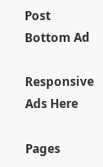Post Bottom Ad

Responsive Ads Here

Pages